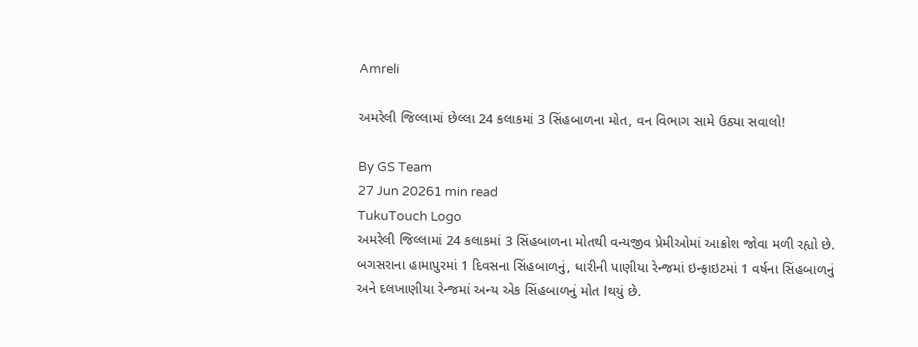Amreli

અમરેલી જિલ્લામાં છેલ્લા 24 કલાકમાં 3 સિંહબાળના મોત, વન વિભાગ સામે ઉઠ્યા સવાલો!

By GS Team
27 Jun 20261 min read
TukuTouch Logo
અમરેલી જિલ્લામાં 24 કલાકમાં 3 સિંહબાળના મોતથી વન્યજીવ પ્રેમીઓમાં આક્રોશ જોવા મળી રહ્યો છે. બગસરાના હામાપુરમાં 1 દિવસના સિંહબાળનું, ધારીની પાણીયા રેન્જમાં ઇન્ફાઇટમાં 1 વર્ષના સિંહબાળનું અને દલખાણીયા રેન્જમાં અન્ય એક સિંહબાળનું મોત lથયું છે.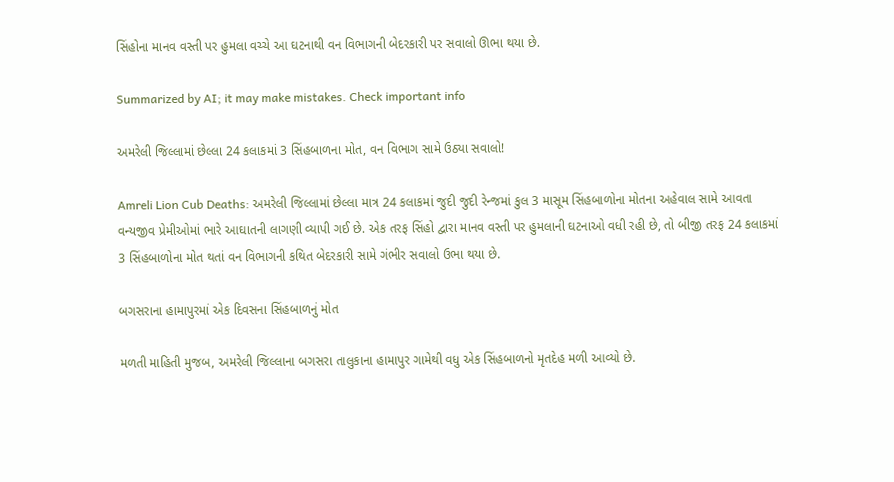સિંહોના માનવ વસ્તી પર હુમલા વચ્ચે આ ઘટનાથી વન વિભાગની બેદરકારી પર સવાલો ઊભા થયા છે.

Summarized by AI; it may make mistakes. Check important info

અમરેલી જિલ્લામાં છેલ્લા 24 કલાકમાં 3 સિંહબાળના મોત, વન વિભાગ સામે ઉઠ્યા સવાલો!

Amreli Lion Cub Deaths: અમરેલી જિલ્લામાં છેલ્લા માત્ર 24 કલાકમાં જુદી જુદી રેન્જમાં કુલ 3 માસૂમ સિંહબાળોના મોતના અહેવાલ સામે આવતા વન્યજીવ પ્રેમીઓમાં ભારે આઘાતની લાગણી વ્યાપી ગઈ છે. એક તરફ સિંહો દ્વારા માનવ વસ્તી પર હુમલાની ઘટનાઓ વધી રહી છે, તો બીજી તરફ 24 કલાકમાં 3 સિંહબાળોના મોત થતાં વન વિભાગની કથિત બેદરકારી સામે ગંભીર સવાલો ઉભા થયા છે.

બગસરાના હામાપુરમાં એક દિવસના સિંહબાળનું મોત

મળતી માહિતી મુજબ, અમરેલી જિલ્લાના બગસરા તાલુકાના હામાપુર ગામેથી વધુ એક સિંહબાળનો મૃતદેહ મળી આવ્યો છે.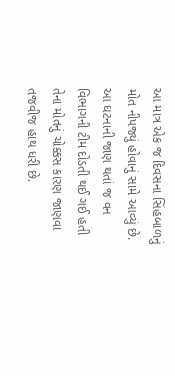આ માત્ર એક જ દિવસના સિંહબાળનું મોત નીપજ્યું હોવાનું સામે આવ્યું છે. આ ઘટનાની જાણ થતાં જ વન વિભાગની ટીમ દોડતી થઈ ગઈ હતી તેના મોતનું ચોક્કસ કારણ જાણવા તજવીજ હાથ ધરી છે.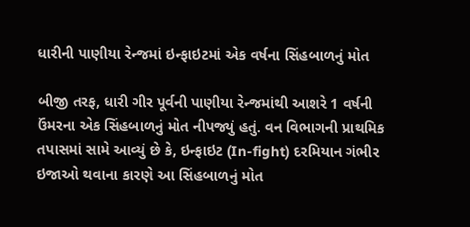ધારીની પાણીયા રેન્જમાં ઇન્ફાઇટમાં એક વર્ષના સિંહબાળનું મોત

બીજી તરફ, ધારી ગીર પૂર્વની પાણીયા રેન્જમાંથી આશરે 1 વર્ષની ઉંમરના એક સિંહબાળનું મોત નીપજ્યું હતું. વન વિભાગની પ્રાથમિક તપાસમાં સામે આવ્યું છે કે, ઇન્ફાઇટ (In-fight) દરમિયાન ગંભીર ઇજાઓ થવાના કારણે આ સિંહબાળનું મોત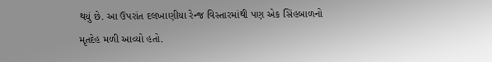થયું છે. આ ઉપરાંત દલખાણીયા રેન્જ વિસ્તારમાંથી પણ એક સિંહબાળનો મૃતદેહ મળી આવ્યો હતો.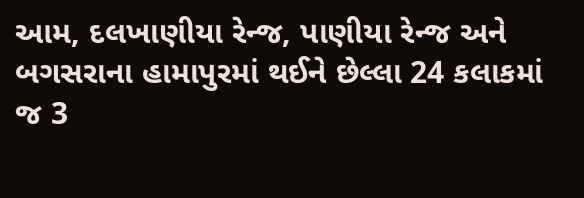આમ, દલખાણીયા રેન્જ, પાણીયા રેન્જ અને બગસરાના હામાપુરમાં થઈને છેલ્લા 24 કલાકમાં જ 3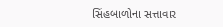સિંહબાળોના સત્તાવાર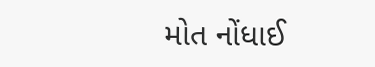મોત નોંધાઈ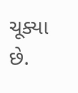ચૂક્યા છે.